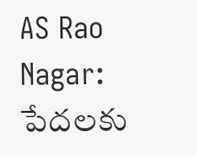AS Rao Nagar: పేదలకు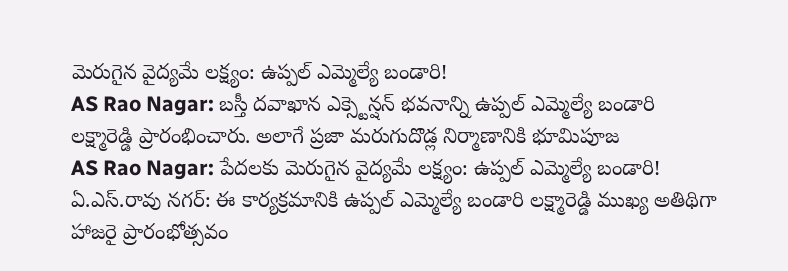మెరుగైన వైద్యమే లక్ష్యం: ఉప్పల్ ఎమ్మెల్యే బండారి!
AS Rao Nagar: బస్తీ దవాఖాన ఎక్స్టెన్షన్ భవనాన్ని ఉప్పల్ ఎమ్మెల్యే బండారి లక్ష్మారెడ్డి ప్రారంభించారు. అలాగే ప్రజా మరుగుదొడ్ల నిర్మాణానికి భూమిపూజ
AS Rao Nagar: పేదలకు మెరుగైన వైద్యమే లక్ష్యం: ఉప్పల్ ఎమ్మెల్యే బండారి!
ఏ.ఎస్.రావు నగర్: ఈ కార్యక్రమానికి ఉప్పల్ ఎమ్మెల్యే బండారి లక్ష్మారెడ్డి ముఖ్య అతిథిగా హాజరై ప్రారంభోత్సవం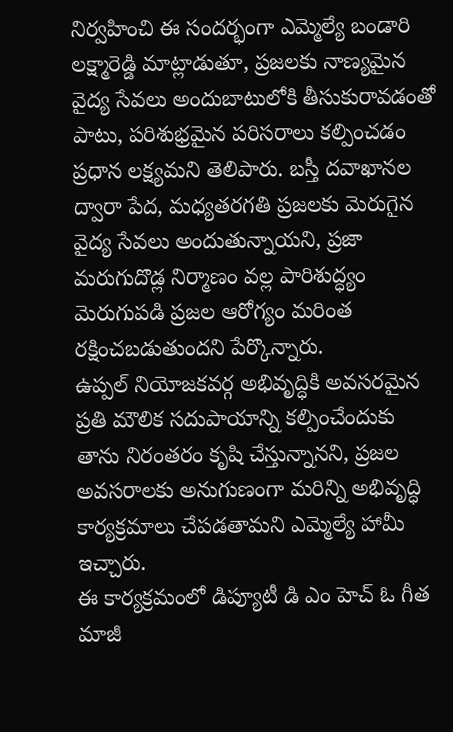నిర్వహించి ఈ సందర్భంగా ఎమ్మెల్యే బండారి లక్ష్మారెడ్డి మాట్లాడుతూ, ప్రజలకు నాణ్యమైన వైద్య సేవలు అందుబాటులోకి తీసుకురావడంతో పాటు, పరిశుభ్రమైన పరిసరాలు కల్పించడం ప్రధాన లక్ష్యమని తెలిపారు. బస్తీ దవాఖానల ద్వారా పేద, మధ్యతరగతి ప్రజలకు మెరుగైన వైద్య సేవలు అందుతున్నాయని, ప్రజా మరుగుదొడ్ల నిర్మాణం వల్ల పారిశుద్ధ్యం మెరుగుపడి ప్రజల ఆరోగ్యం మరింత రక్షించబడుతుందని పేర్కొన్నారు.
ఉప్పల్ నియోజకవర్గ అభివృద్ధికి అవసరమైన ప్రతి మౌలిక సదుపాయాన్ని కల్పించేందుకు తాను నిరంతరం కృషి చేస్తున్నానని, ప్రజల అవసరాలకు అనుగుణంగా మరిన్ని అభివృద్ధి కార్యక్రమాలు చేపడతామని ఎమ్మెల్యే హామీ ఇచ్చారు.
ఈ కార్యక్రమంలో డిప్యూటీ డి ఎం హెచ్ ఓ గీత మాజీ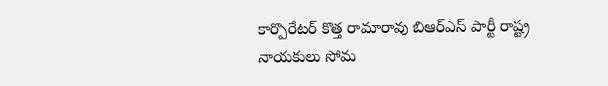కార్పొరేటర్ కొత్త రామారావు బిఆర్ఎస్ పార్టీ రాష్ట్ర నాయకులు సోమ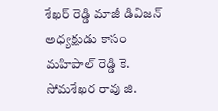శేఖర్ రెడ్డి మాజీ డివిజన్ అధ్యక్షుడు కాసం మహిపాల్ రెడ్డి కె. సోమశేఖర రావు జి.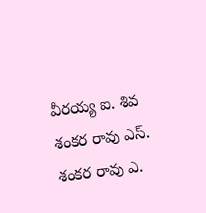వీరయ్య ఐ. శివ శంకర రావు ఎస్. శంకర రావు ఎ.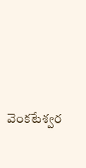వెంకటేశ్వర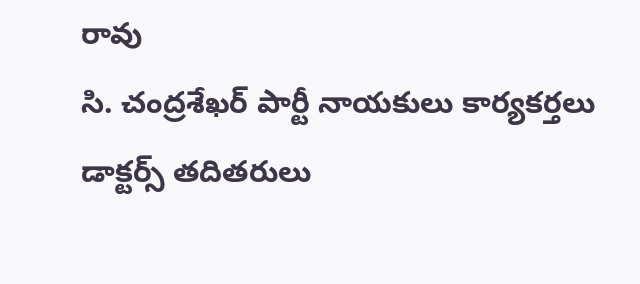రావు
సి. చంద్రశేఖర్ పార్టీ నాయకులు కార్యకర్తలు డాక్టర్స్ తదితరులు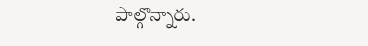పాల్గొన్నారు.